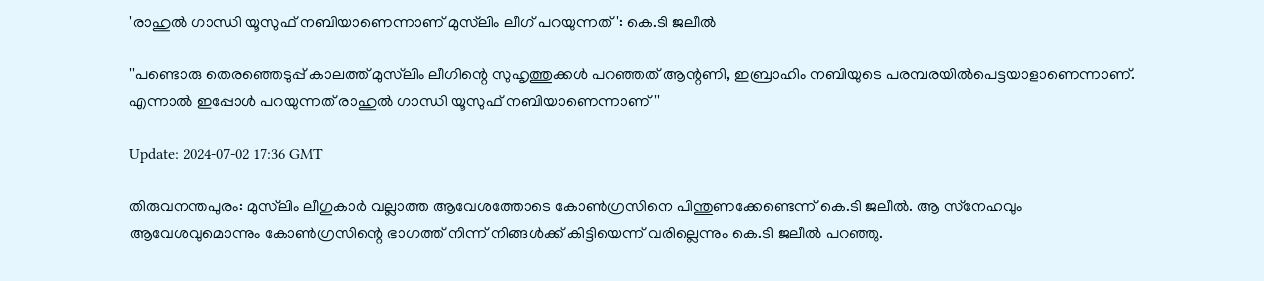'രാഹുൽ ഗാന്ധി യൂസുഫ് നബിയാണെന്നാണ് മുസ്‌ലിം ലീഗ് പറയുന്നത്': കെ.ടി ജലീൽ

''പണ്ടൊരു തെരഞ്ഞെടുപ്പ് കാലത്ത് മുസ്‌ലിം ലീഗിന്റെ സുഹൃത്തുക്കൾ പറഞ്ഞത് ആന്റണി, ഇബ്രാഹിം നബിയുടെ പരമ്പരയിൽപെട്ടയാളാണെന്നാണ്. എന്നാൽ ഇപ്പോൾ പറയുന്നത് രാഹുൽ ഗാന്ധി യൂസുഫ് നബിയാണെന്നാണ്''

Update: 2024-07-02 17:36 GMT

തിരുവനന്തപുരം: മുസ്‌ലിം ലീഗുകാര്‍ വല്ലാത്ത ആവേശത്തോടെ കോൺഗ്രസിനെ പിന്തുണക്കേണ്ടെന്ന് കെ.ടി ജലീല്‍. ആ സ്‌നേഹവും ആവേശവുമൊന്നും കോൺഗ്രസിന്റെ ഭാഗത്ത് നിന്ന് നിങ്ങൾക്ക് കിട്ടിയെന്ന് വരില്ലെന്നും കെ.ടി ജലീല്‍ പറഞ്ഞു.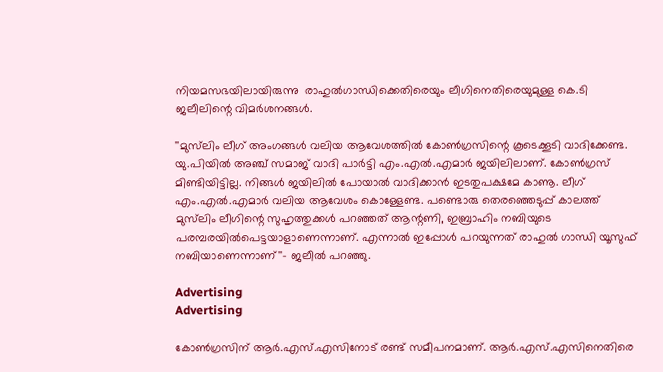നിയമസഭയിലായിരുന്നു  രാഹുല്‍ഗാന്ധിക്കെതിരെയും ലീഗിനെതിരെയുമുള്ള കെ.ടി ജലീലിന്റെ വിമര്‍ശനങ്ങള്‍.

''മുസ്‌ലിം ലീഗ് അംഗങ്ങള്‍ വലിയ ആവേശത്തില്‍ കോണ്‍ഗ്രസിന്റെ കൂടെക്കൂടി വാദിക്കേണ്ട. യു.പിയില്‍ അഞ്ച് സമാജ് വാദി പാര്‍ട്ടി എം.എല്‍.എമാര്‍ ജയിലിലാണ്. കോണ്‍ഗ്രസ് മിണ്ടിയിട്ടില്ല. നിങ്ങള്‍ ജയിലില്‍ പോയാല്‍ വാദിക്കാന്‍ ഇടതുപക്ഷമേ കാണൂ. ലീഗ് എം.എല്‍.എമാര്‍ വലിയ ആവേശം കൊള്ളേണ്ട. പണ്ടൊരു തെരഞ്ഞെടുപ്പ് കാലത്ത് മുസ്‌ലിം ലീഗിന്റെ സുഹൃത്തുക്കൾ പറഞ്ഞത് ആന്റണി, ഇബ്രാഹിം നബിയുടെ പരമ്പരയിൽപെട്ടയാളാണെന്നാണ്. എന്നാൽ ഇപ്പോൾ പറയുന്നത് രാഹുൽ ഗാന്ധി യൂസുഫ് നബിയാണെന്നാണ്''- ജലീല്‍ പറഞ്ഞു.

Advertising
Advertising

കോൺഗ്രസിന് ആർ.എസ്.എസിനോട് രണ്ട് സമീപനമാണ്. ആർ.എസ്.എസിനെതിരെ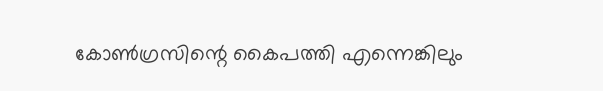കോൺഗ്രസിന്റെ കൈപത്തി എന്നെങ്കിലും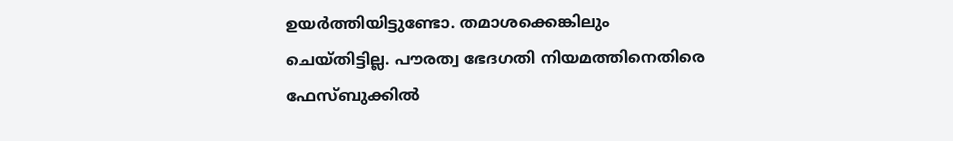ഉയർത്തിയിട്ടുണ്ടോ. തമാശക്കെങ്കിലും ചെയ്തിട്ടില്ല. പൗരത്വ ഭേദഗതി നിയമത്തിനെതിരെ ഫേസ്ബുക്കില്‍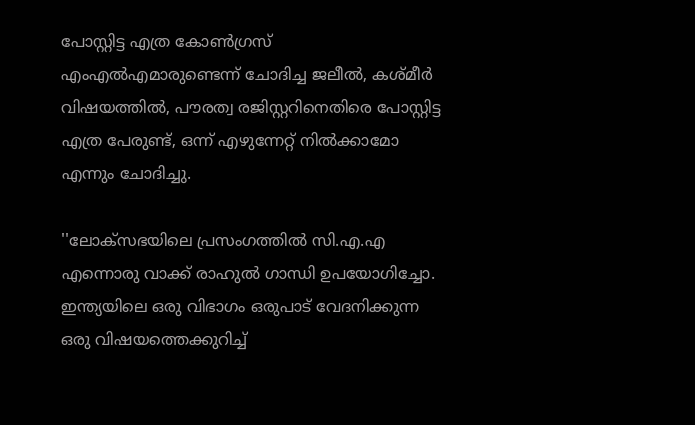പോസ്റ്റിട്ട എത്ര കോണ്‍ഗ്രസ് എംഎല്‍എമാരുണ്ടെന്ന് ചോദിച്ച ജലീല്‍, കശ്മീര്‍ വിഷയത്തില്‍, പൗരത്വ രജിസ്റ്ററിനെതിരെ പോസ്റ്റിട്ട എത്ര പേരുണ്ട്, ഒന്ന് എഴുന്നേറ്റ് നില്‍ക്കാമോ എന്നും ചോദിച്ചു.

''ലോക്സഭയിലെ പ്രസംഗത്തില്‍ സി.എ.എ എന്നൊരു വാക്ക് രാഹുല്‍ ഗാന്ധി ഉപയോഗിച്ചോ. ഇന്ത്യയിലെ ഒരു വിഭാഗം ഒരുപാട് വേദനിക്കുന്ന ഒരു വിഷയത്തെക്കുറിച്ച്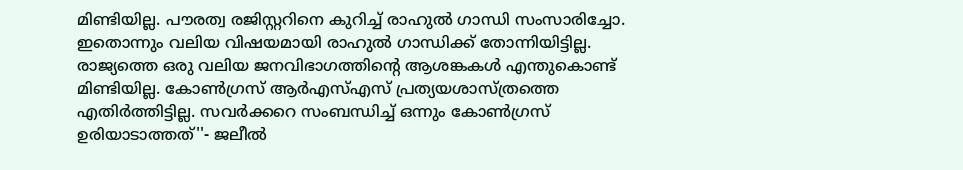മിണ്ടിയില്ല. പൗരത്വ രജിസ്റ്ററിനെ കുറിച്ച് രാഹുല്‍ ഗാന്ധി സംസാരിച്ചോ. ഇതൊന്നും വലിയ വിഷയമായി രാഹുല്‍ ഗാന്ധിക്ക് തോന്നിയിട്ടില്ല. രാജ്യത്തെ ഒരു വലിയ ജനവിഭാഗത്തിന്റെ ആശങ്കകള്‍ എന്തുകൊണ്ട് മിണ്ടിയില്ല. കോണ്‍ഗ്രസ് ആര്‍എസ്എസ് പ്രത്യയശാസ്ത്രത്തെ എതിര്‍ത്തിട്ടില്ല. സവര്‍ക്കറെ സംബന്ധിച്ച് ഒന്നും കോണ്‍ഗ്രസ് ഉരിയാടാത്തത്''- ജലീല്‍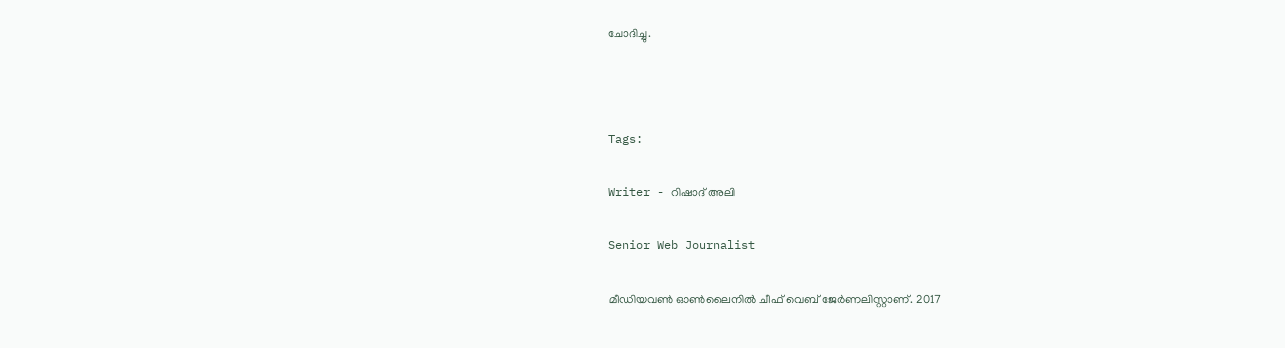ചോദിച്ചു.



Tags:

Writer - റിഷാദ് അലി

Senior Web Journalist

മീഡിയവൺ ഓൺലൈനിൽ ചീഫ് വെബ് ജേർണലിസ്റ്റാണ്. 2017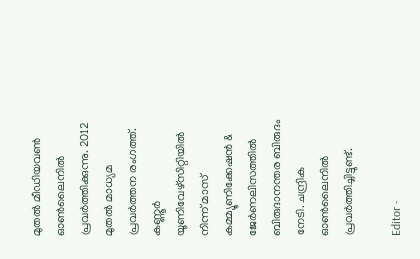മുതൽ മീഡിയവൺ ഓൺലൈനിൽ പ്രവർത്തിക്കുന്നു. 2012 മുതൽ മാധ്യമ പ്രവർത്തന രംഗത്ത്. കണ്ണൂര്‍ യൂണിവേഴ്‌സിറ്റിയിൽ നിന്ന് മാസ് കമ്മ്യൂണിക്കേഷന്‍ & ജേര്‍ണലിസത്തില്‍ ബിരുദാനന്തര ബിരുദം നേടി. ചന്ദ്രിക ഓണ്‍ലൈനില്‍ പ്രവര്‍ത്തിച്ചിട്ടുണ്ട്.

Editor -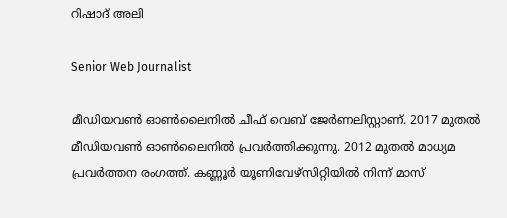റിഷാദ് അലി

Senior Web Journalist

മീഡിയവൺ ഓൺലൈനിൽ ചീഫ് വെബ് ജേർണലിസ്റ്റാണ്. 2017 മുതൽ മീഡിയവൺ ഓൺലൈനിൽ പ്രവർത്തിക്കുന്നു. 2012 മുതൽ മാധ്യമ പ്രവർത്തന രംഗത്ത്. കണ്ണൂര്‍ യൂണിവേഴ്‌സിറ്റിയിൽ നിന്ന് മാസ്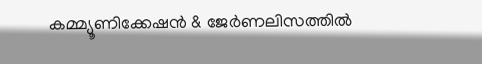കമ്മ്യൂണിക്കേഷന്‍ & ജേര്‍ണലിസത്തില്‍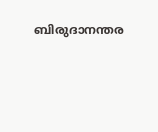ബിരുദാനന്തര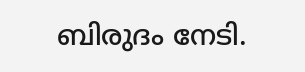ബിരുദം നേടി.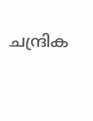ചന്ദ്രിക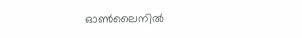ഓണ്‍ലൈനില്‍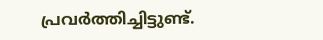പ്രവര്‍ത്തിച്ചിട്ടുണ്ട്.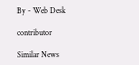By - Web Desk

contributor

Similar News